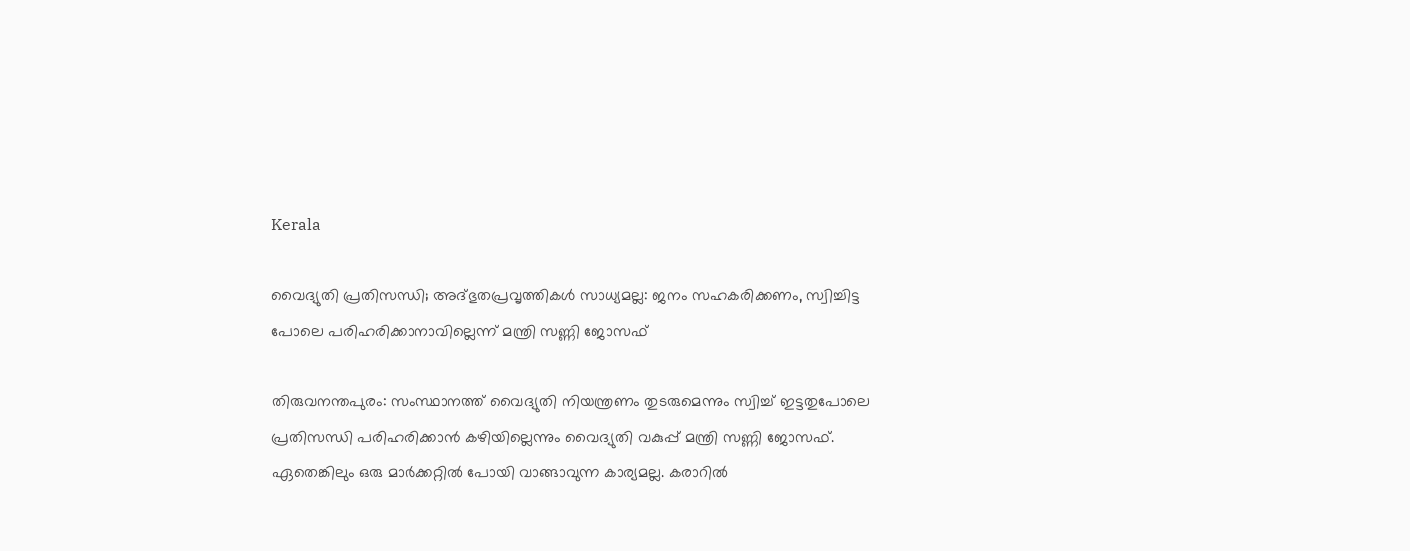Kerala

വൈദ്യുതി പ്രതിസന്ധി; അദ്ഭുതപ്രവൃത്തികള്‍ സാധ്യമല്ല: ജനം സഹകരിക്കണം, സ്വിച്ചിട്ട പോലെ പരിഹരിക്കാനാവില്ലെന്ന് മന്ത്രി സണ്ണി ജോസഫ്

തിരുവനന്തപുരം: സംസ്ഥാനത്ത് വൈദ്യുതി നിയന്ത്രണം തുടരുമെന്നും സ്വിച്ച് ഇട്ടതുപോലെ പ്രതിസന്ധി പരിഹരിക്കാന്‍ കഴിയില്ലെന്നും വൈദ്യുതി വകുപ്പ് മന്ത്രി സണ്ണി ജോസഫ്. ഏതെങ്കിലും ഒരു മാര്‍ക്കറ്റില്‍ പോയി വാങ്ങാവുന്ന കാര്യമല്ല. കരാറിൽ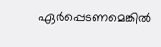ഏര്‍പ്പെടണമെങ്കില്‍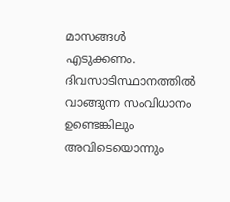മാസങ്ങള്‍ എടുക്കണം. ദിവസാടിസ്ഥാനത്തില്‍ വാങ്ങുന്ന സംവിധാനം ഉണ്ടെങ്കിലും അവിടെയൊന്നും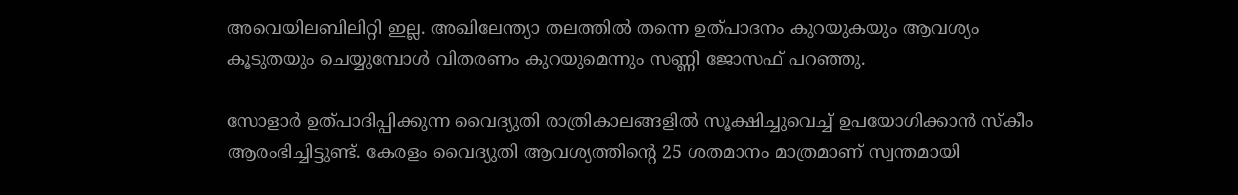അവെയിലബിലിറ്റി ഇല്ല. അഖിലേന്ത്യാ തലത്തില്‍ തന്നെ ഉത്പാദനം കുറയുകയും ആവശ്യം കൂടുതയും ചെയ്യുമ്പോള്‍ വിതരണം കുറയുമെന്നും സണ്ണി ജോസഫ് പറഞ്ഞു.

സോളാര്‍ ഉത്പാദിപ്പിക്കുന്ന വൈദ്യുതി രാത്രികാലങ്ങളില്‍ സൂക്ഷിച്ചുവെച്ച് ഉപയോഗിക്കാന്‍ സ്‌കീം ആരംഭിച്ചിട്ടുണ്ട്. കേരളം വൈദ്യുതി ആവശ്യത്തിന്റെ 25 ശതമാനം മാത്രമാണ് സ്വന്തമായി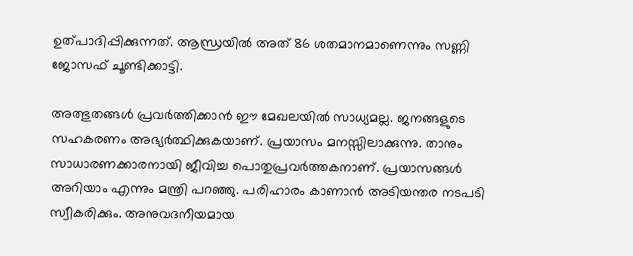ഉത്പാദിപ്പിക്കുന്നത്. ആന്ധ്രയില്‍ അത് 86 ശതമാനമാണെന്നും സണ്ണി ജോസഫ് ചൂണ്ടിക്കാട്ടി.

അത്ഭുതങ്ങള്‍ പ്രവര്‍ത്തിക്കാന്‍ ഈ മേഖലയില്‍ സാധ്യമല്ല. ജനങ്ങളുടെ സഹകരണം അഭ്യര്‍ത്ഥിക്കുകയാണ്. പ്രയാസം മനസ്സിലാക്കുന്നു. താനും സാധാരണക്കാരനായി ജീവിച്ച പൊതുപ്രവര്‍ത്തകനാണ്. പ്രയാസങ്ങള്‍ അറിയാം എന്നും മന്ത്രി പറഞ്ഞു. പരിഹാരം കാണാന്‍ അടിയന്തര നടപടി സ്വീകരിക്കും. അനുവദനീയമായ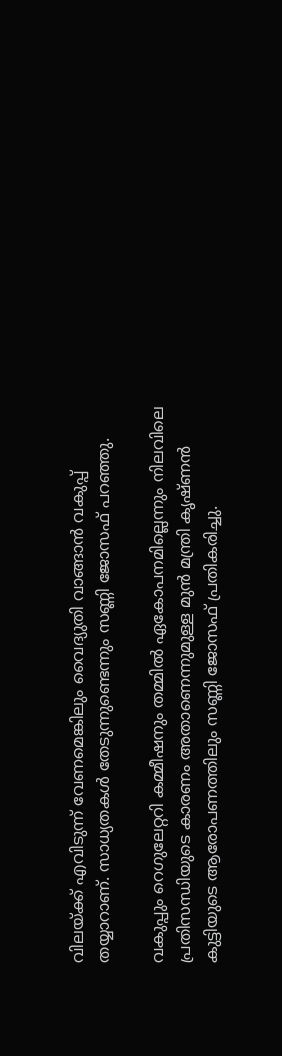വിലയ്ക്ക് എവിടുന്ന് വേണമെങ്കിലും വൈദ്യുതി വാങ്ങാന്‍ വകുപ്പ് തയ്യാറാണ്. സാധ്യതകള്‍ തേടുന്നുണ്ടെന്നും സണ്ണി ജോസഫ് പറഞ്ഞു.

വകുപ്പും റെഗുലേറ്ററി കമ്മീഷനും തമ്മിൽ ഏകോപനമില്ലെന്നും നിലവിലെ പ്രതിസന്ധിയുടെ കാരണം അതാണെന്നുമുള്ള മുന്‍ മന്ത്രി കൃഷ്ണന്‍ കുട്ടിയുടെ ആരോപണത്തിലും സണ്ണി ജോസഫ് പ്രതികരിച്ചു.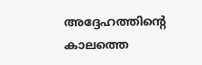അദ്ദേഹത്തിന്റെ കാലത്തെ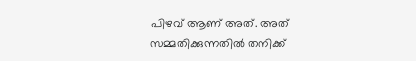പിഴവ് ആണ് അത്. അത് സമ്മതിക്കുന്നതില്‍ തനിക്ക്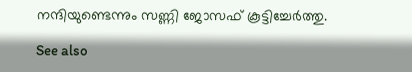നന്ദിയുണ്ടെന്നും സണ്ണി ജോസഫ് കൂട്ടിച്ചേര്‍ത്തു.

See also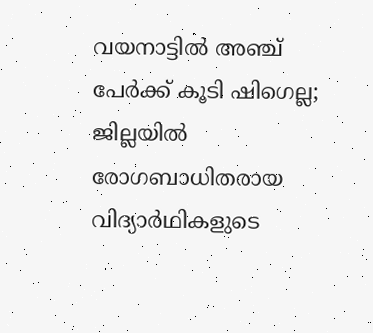വയനാട്ടിൽ അഞ്ച് പേർക്ക് കൂടി ഷിഗെല്ല; ജില്ലയിൽ രോഗബാധിതരായ വിദ്യാർഥികളുടെ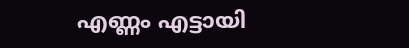എണ്ണം എട്ടായി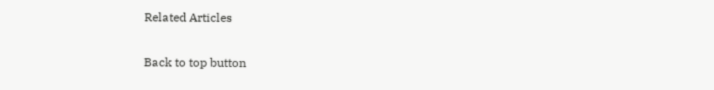Related Articles

Back to top button